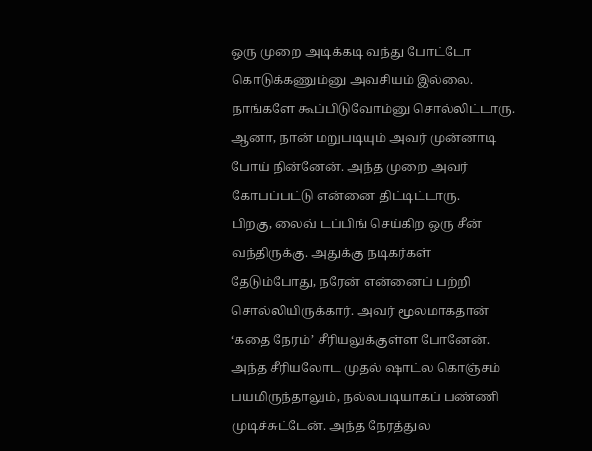ஒரு முறை அடிக்கடி வந்து போட்டோ கொடுக்கணும்னு அவசியம் இல்லை. நாங்களே கூப்பிடுவோம்னு சொல்லிட்டாரு. ஆனா, நான் மறுபடியும் அவர் முன்னாடி போய் நின்னேன். அந்த முறை அவர் கோபப்பட்டு என்னை திட்டிட்டாரு.
பிறகு, லைவ் டப்பிங் செய்கிற ஒரு சீன் வந்திருக்கு. அதுக்கு நடிகர்கள் தேடும்போது, நரேன் என்னைப் பற்றி சொல்லியிருக்கார். அவர் மூலமாகதான் ‘கதை நேரம்’ சீரியலுக்குள்ள போனேன்.
அந்த சீரியலோட முதல் ஷாட்ல கொஞ்சம் பயமிருந்தாலும், நல்லபடியாகப் பண்ணி முடிச்சுட்டேன். அந்த நேரத்துல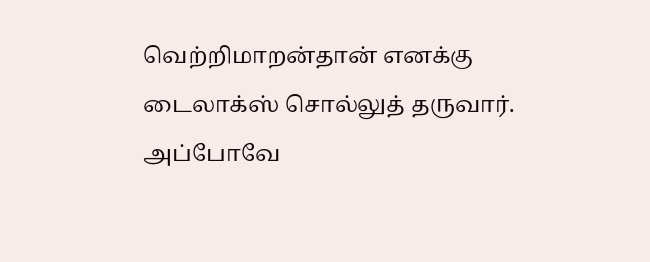வெற்றிமாறன்தான் எனக்கு டைலாக்ஸ் சொல்லுத் தருவார். அப்போவே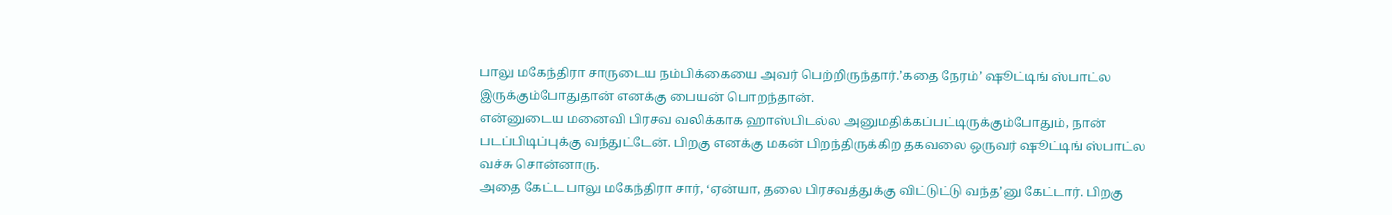பாலு மகேந்திரா சாருடைய நம்பிக்கையை அவர் பெற்றிருந்தார்.’கதை நேரம்’ ஷூட்டிங் ஸ்பாட்ல இருக்கும்போதுதான் எனக்கு பையன் பொறந்தான்.
என்னுடைய மனைவி பிரசவ வலிக்காக ஹாஸ்பிடல்ல அனுமதிக்கப்பட்டிருக்கும்போதும், நான் படப்பிடிப்புக்கு வந்துட்டேன். பிறகு எனக்கு மகன் பிறந்திருக்கிற தகவலை ஒருவர் ஷூட்டிங் ஸ்பாட்ல வச்சு சொன்னாரு.
அதை கேட்ட பாலு மகேந்திரா சார், ‘ஏன்யா, தலை பிரசவத்துக்கு விட்டுட்டு வந்த’னு கேட்டார். பிறகு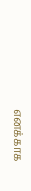எனக்காக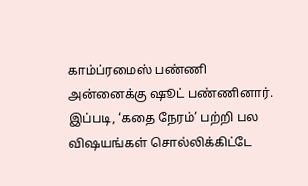காம்ப்ரமைஸ் பண்ணி அன்னைக்கு ஷூட் பண்ணினார். இப்படி, ‘கதை நேரம்’ பற்றி பல விஷயங்கள் சொல்லிக்கிட்டே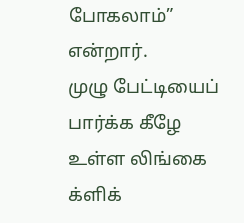போகலாம்” என்றார்.
முழு பேட்டியைப் பார்க்க கீழே உள்ள லிங்கை க்ளிக்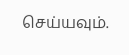செய்யவும்.